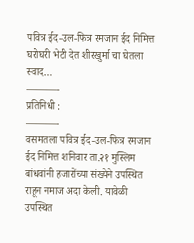पवित्र ईद-उल-फित्र रमजान ईद निमित्त घरोघरी भेटी देत शीरखुर्मा चा घेतला स्वाद…
———-
प्रतिनिधी :
———-
वसमतला पवित्र ईद-उल-फित्र रमजान ईद निमित्त शनिवार ता.२१ मुस्लिम बांधवांनी हजारोंच्या संख्येने उपस्थित राहून नमाज अदा केली. यावेळी उपस्थित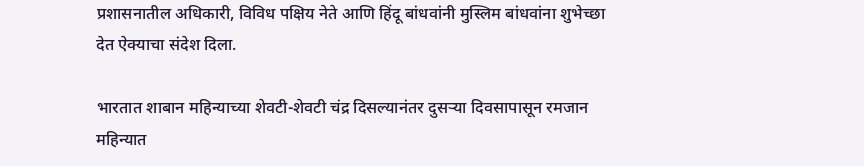प्रशासनातील अधिकारी, विविध पक्षिय नेते आणि हिंदू बांधवांनी मुस्लिम बांधवांना शुभेच्छा देत ऐक्याचा संदेश दिला.

भारतात शाबान महिन्याच्या शेवटी-शेवटी चंद्र दिसल्यानंतर दुसऱ्या दिवसापासून रमजान महिन्यात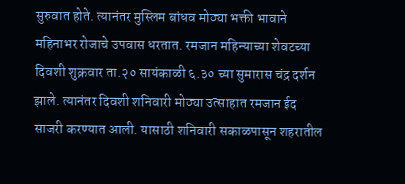सुरुवात होते. त्यानंतर मुस्लिम बांधव मोठ्या भक्ती भावाने महिनाभर रोजाचे उपवास धरतात. रमजान महिन्याच्या शेवटच्या दिवशी शुक्रवार ता.२० सायंकाळी ६.३० च्या सुमारास चंद्र दर्शन झाले. त्यानंतर दिवशी शनिवारी मोठ्या उत्साहात रमजान ईद साजरी करण्यात आली. यासाठी शनिवारी सकाळपासून शहरातील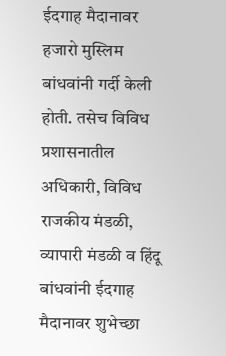ईदगाह मैदानावर हजारो मुस्लिम बांधवांनी गर्दी केली होती. तसेच विविध प्रशासनातील अधिकारी, विविध राजकीय मंडळी, व्यापारी मंडळी व हिंदू बांधवांनी ईदगाह मैदानावर शुभेच्छा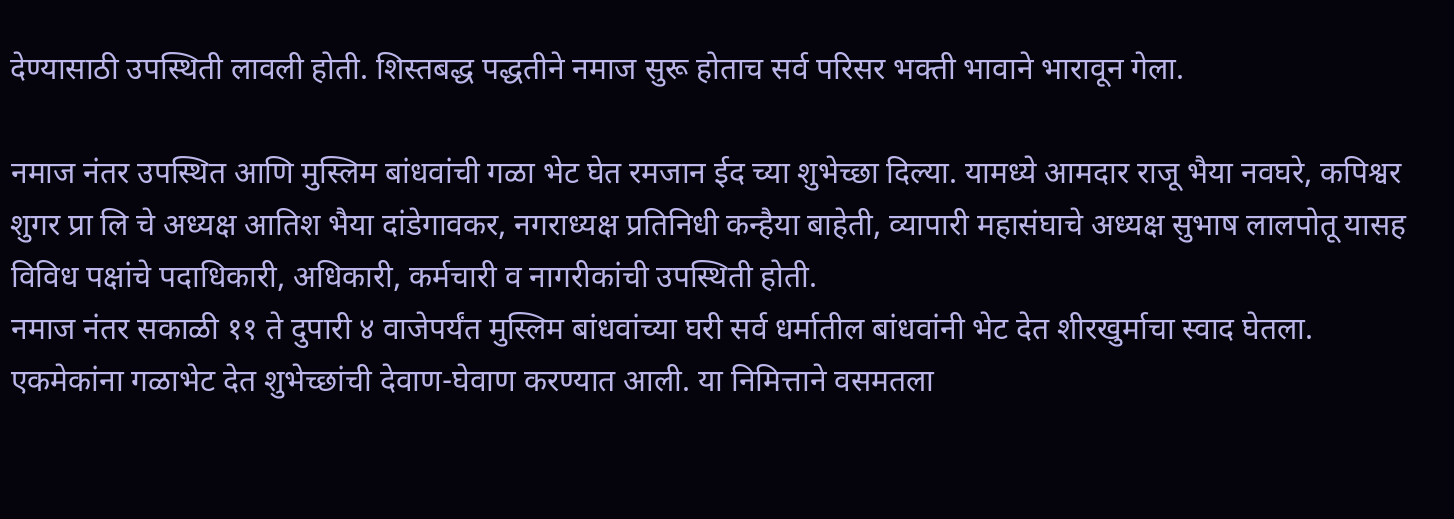देण्यासाठी उपस्थिती लावली होती. शिस्तबद्ध पद्धतीने नमाज सुरू होताच सर्व परिसर भक्ती भावाने भारावून गेला.

नमाज नंतर उपस्थित आणि मुस्लिम बांधवांची गळा भेट घेत रमजान ईद च्या शुभेच्छा दिल्या. यामध्ये आमदार राजू भैया नवघरे, कपिश्वर शुगर प्रा लि चे अध्यक्ष आतिश भैया दांडेगावकर, नगराध्यक्ष प्रतिनिधी कन्हैया बाहेती, व्यापारी महासंघाचे अध्यक्ष सुभाष लालपोतू यासह विविध पक्षांचे पदाधिकारी, अधिकारी, कर्मचारी व नागरीकांची उपस्थिती होती.
नमाज नंतर सकाळी ११ ते दुपारी ४ वाजेपर्यंत मुस्लिम बांधवांच्या घरी सर्व धर्मातील बांधवांनी भेट देत शीरखुर्माचा स्वाद घेतला. एकमेकांना गळाभेट देत शुभेच्छांची देवाण-घेवाण करण्यात आली. या निमित्ताने वसमतला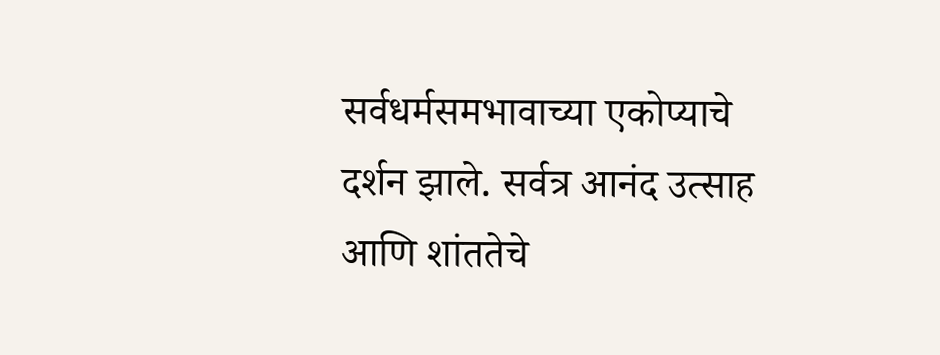सर्वधर्मसमभावाच्या एकोप्याचे दर्शन झाले. सर्वत्र आनंद उत्साह आणि शांततेचे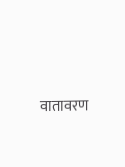वातावरण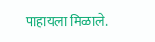पाहायला मिळाले.